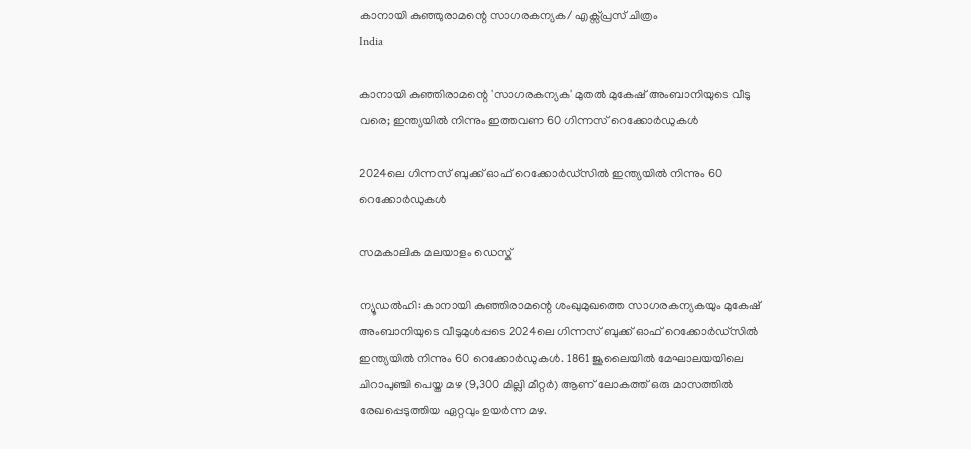കാനായി കുഞ്ഞുരാമന്റെ സാഗരകന്യക/ എക്സ്‌പ്രസ് ചിത്രം
India

കാനായി കുഞ്ഞിരാമന്റെ 'സാഗരകന്യക' മുതൽ മുകേഷ് അംബാനിയുടെ വീടു വരെ; ഇന്ത്യയിൽ നിന്നും ഇത്തവണ 60 ഗിന്നസ് റെക്കോർഡുകൾ

2024ലെ ഗിന്നസ് ബുക്ക് ഓഫ് റെക്കോർഡ്‌സിൽ ഇന്ത്യയിൽ നിന്നും 60 റെക്കോർഡുകൾ

സമകാലിക മലയാളം ഡെസ്ക്

ന്യൂഡൽഹി: കാനായി കുഞ്ഞിരാമന്റെ ശംഖുമുഖത്തെ സാഗരകന്യകയും മുകേഷ് അംബാനിയുടെ വീടുമുൾപ്പടെ 2024ലെ ഗിന്നസ് ബുക്ക് ഓഫ് റെക്കോർഡ്‌സിൽ ഇന്ത്യയിൽ നിന്നും 60 റെക്കോർഡുകൾ. 1861 ജൂലൈയിൽ മേഘാലയയിലെ ചിറാപുഞ്ചി പെയ്ത മഴ (9,300 മില്ലി മീറ്റർ) ആണ് ലോകത്ത് ഒരു മാസത്തിൽ രേഖപ്പെടുത്തിയ ഏറ്റവും ഉയർന്ന മഴ.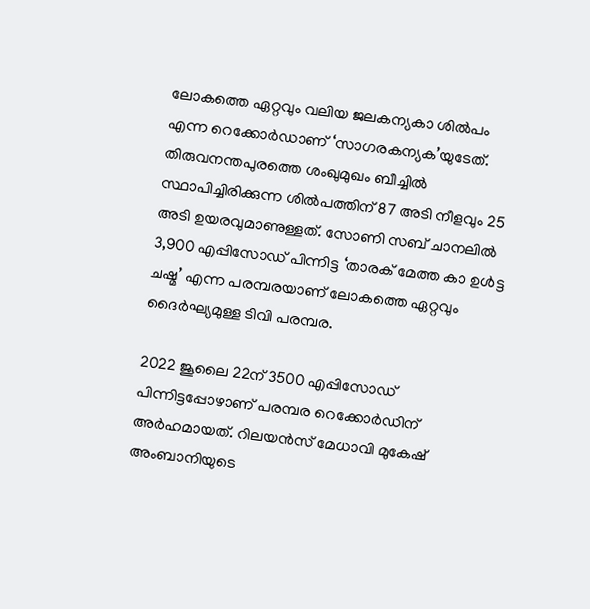ലോകത്തെ ഏറ്റവും വലിയ ജലകന്യകാ ശിൽപം എന്ന റെക്കോർഡാണ് ‘സാഗരകന്യക’യുടേത്. തിരുവനന്തപുരത്തെ ശംഖുമുഖം ബീച്ചിൽ സ്ഥാപിച്ചിരിക്കുന്ന ശിൽപത്തിന് 87 അടി നീളവും 25 അടി ഉയരവുമാണുള്ളത്. സോണി സബ് ചാനലിൽ 3,900 എപ്പിസോഡ‍് പിന്നിട്ട ‘താരക് മേത്ത കാ ഉൾട്ട ചഷ്മ’ എന്ന പരമ്പരയാണ് ലോകത്തെ ഏറ്റവും ദൈർഘ്യമുള്ള ടിവി പരമ്പര.

2022 ജൂലൈ 22ന് 3500 എപ്പിസോഡ് പിന്നിട്ടപ്പോഴാണ് പരമ്പര റെക്കോർഡിന് അർഹമായത്. റിലയൻസ് മേധാവി മുകേഷ് അംബാനിയുടെ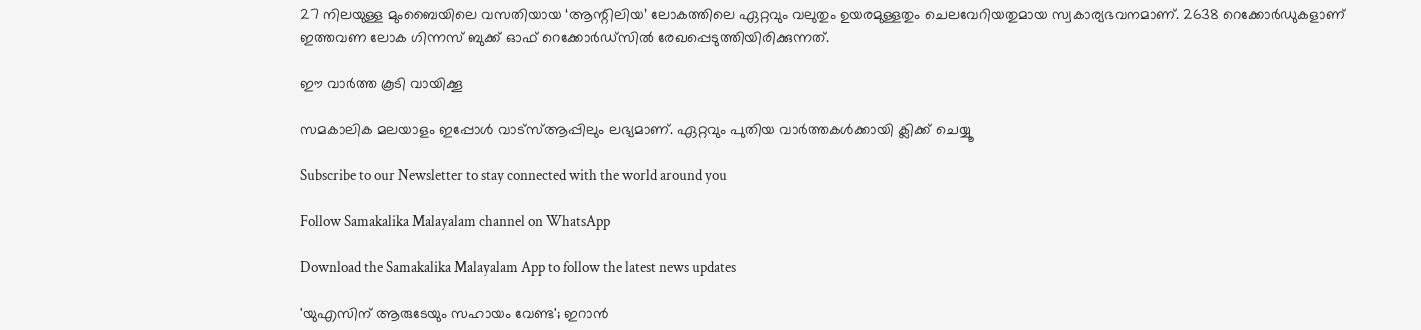27 നിലയുള്ള മുംബൈയിലെ വസതിയായ ‘ആന്റിലിയ’ ലോകത്തിലെ ഏറ്റവും വലുതും ഉയരമുള്ളതും ചെലവേറിയതുമായ സ്വകാര്യഭവനമാണ്. 2638 റെക്കോർഡുകളാണ് ഇത്തവണ ലോക ഗിന്നസ് ബുക്ക് ഓഫ് റെക്കോർഡ്സിൽ രേഖപ്പെടുത്തിയിരിക്കുന്നത്.

ഈ വാർത്ത കൂടി വായിക്കൂ

സമകാലിക മലയാളം ഇപ്പോൾ വാട്‌സ്ആപ്പിലും ലഭ്യമാണ്. ഏറ്റവും പുതിയ വാർത്തകൾക്കായി ക്ലിക്ക് ചെയ്യൂ

Subscribe to our Newsletter to stay connected with the world around you

Follow Samakalika Malayalam channel on WhatsApp

Download the Samakalika Malayalam App to follow the latest news updates

'യുഎസിന് ആരുടേയും സഹായം വേണ്ട'; ഇറാൻ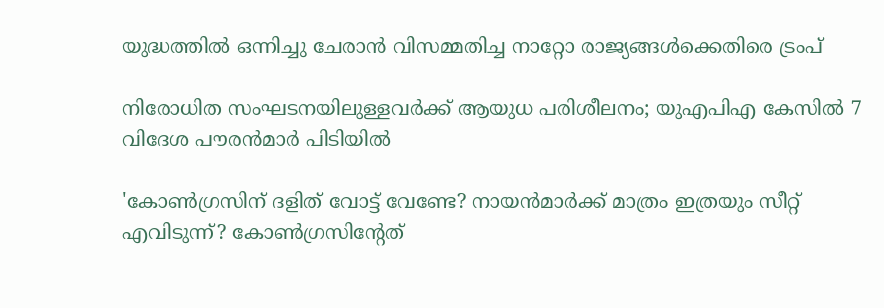യുദ്ധത്തിൽ ഒന്നിച്ചു ചേരാൻ വിസമ്മതിച്ച നാറ്റോ രാജ്യങ്ങൾക്കെതിരെ ട്രംപ്

നിരോധിത സംഘടനയിലുള്ളവർക്ക് ആയുധ പരിശീലനം; യുഎപിഎ കേസിൽ 7 വിദേശ പൗരൻമാർ പിടിയിൽ

'കോണ്‍ഗ്രസിന് ദളിത് വോട്ട് വേണ്ടേ? നായന്‍മാര്‍ക്ക് മാത്രം ഇത്രയും സീറ്റ് എവിടുന്ന്? കോണ്‍ഗ്രസിന്റേത്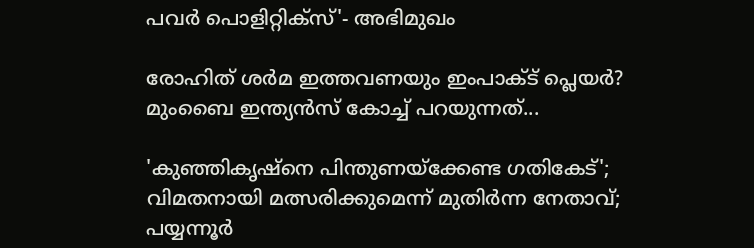പവര്‍ പൊളിറ്റിക്‌സ്'- അഭിമുഖം

രോഹിത് ശര്‍മ ഇത്തവണയും ഇംപാക്ട് പ്ലെയര്‍? മുംബൈ ഇന്ത്യന്‍സ് കോച്ച് പറയുന്നത്...

'കുഞ്ഞികൃഷ്‌നെ പിന്തുണയ്‌ക്കേണ്ട ഗതികേട്'; വിമതനായി മത്സരിക്കുമെന്ന് മുതിര്‍ന്ന നേതാവ്; പയ്യന്നൂര്‍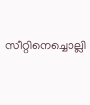സീറ്റിനെച്ചൊല്ലി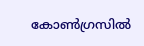കോണ്‍ഗ്രസില്‍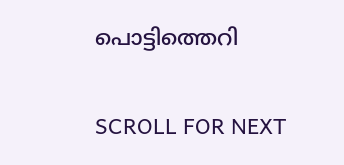പൊട്ടിത്തെറി

SCROLL FOR NEXT